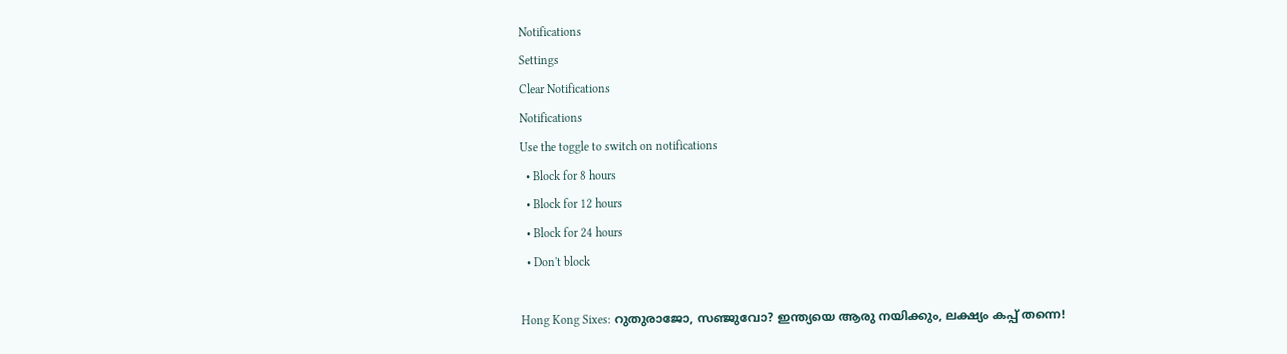Notifications
Settings
Clear Notifications
Notifications
Use the toggle to switch on notifications
  • Block for 8 hours
  • Block for 12 hours
  • Block for 24 hours
  • Don't block

Hong Kong Sixes: റുതുരാജോ, സഞ്ജുവോ? ഇന്ത്യയെ ആരു നയിക്കും, ലക്ഷ്യം കപ്പ് തന്നെ!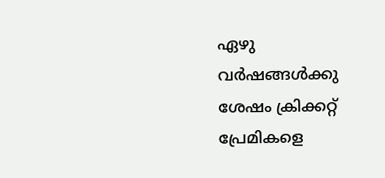ഏഴു വര്‍ഷങ്ങള്‍ക്കു ശേഷം ക്രിക്കറ്റ് പ്രേമികളെ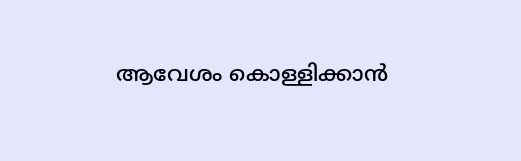ആവേശം കൊള്ളിക്കാന്‍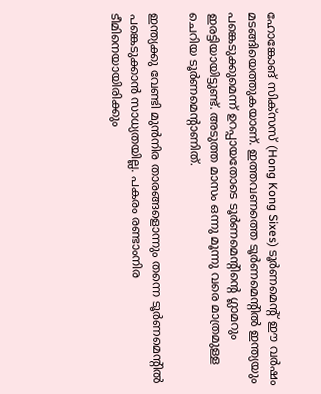ഹോങ്കോങ് സിക്‌സസ് (Hong Kong Sixes) ടൂര്‍ണമെന്റ് ഈ വര്‍ഷം മടങ്ങിയെത്തുകയാണ്. ഇത്തവണത്തെ ടൂര്‍ണമെന്റില്‍ ഇന്ത്യയും പങ്കെടുക്കുമെന്ന് ഉറപ്പായതോടെ ടൂര്‍ണമെന്റിന്റെ ഗ്ലാമറും ഇരട്ടിയായിട്ടുണ്ട്. അടുത്ത മാസം ഒന്നു മൂന്നു വരെ മാത്രമുള്ള ചെറിയ ടൂര്‍ണമെന്റാണിത്.

ഇന്ത്യക്കു വേണ്ടി മുന്‍നിര താരങ്ങളൊന്നും തന്നെ ടൂര്‍ണമെന്റില്‍ പങ്കെടുക്കാന്‍ സാധ്യതയില്ല. പകരം രണ്ടാംനിര ടീമിനെയായിരിക്കും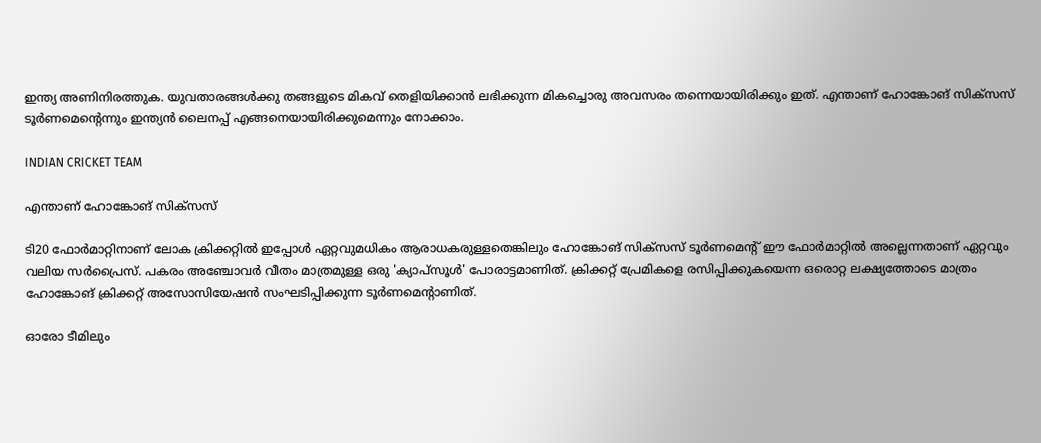ഇന്ത്യ അണിനിരത്തുക. യുവതാരങ്ങള്‍ക്കു തങ്ങളുടെ മികവ് തെളിയിക്കാന്‍ ലഭിക്കുന്ന മികച്ചൊരു അവസരം തന്നെയായിരിക്കും ഇത്. എന്താണ് ഹോങ്കോങ് സിക്‌സസ് ടൂര്‍ണമെന്റെന്നും ഇന്ത്യന്‍ ലൈനപ്പ് എങ്ങനെയായിരിക്കുമെന്നും നോക്കാം.

INDIAN CRICKET TEAM

എന്താണ് ഹോങ്കോങ് സിക്‌സസ്

ടി20 ഫോര്‍മാറ്റിനാണ് ലോക ക്രിക്കറ്റില്‍ ഇപ്പോള്‍ ഏറ്റവുമധികം ആരാധകരുള്ളതെങ്കിലും ഹോങ്കോങ് സിക്‌സസ് ടൂര്‍ണമെന്റ് ഈ ഫോര്‍മാറ്റില്‍ അല്ലെന്നതാണ് ഏറ്റവും വലിയ സര്‍പ്രൈസ്. പകരം അഞ്ചോവര്‍ വീതം മാത്രമുള്ള ഒരു 'ക്യാപ്‌സൂള്‍' പോരാട്ടമാണിത്. ക്രിക്കറ്റ് പ്രേമികളെ രസിപ്പിക്കുകയെന്ന ഒരൊറ്റ ലക്ഷ്യത്തോടെ മാത്രം ഹോങ്കോങ് ക്രിക്കറ്റ് അസോസിയേഷന്‍ സംഘടിപ്പിക്കുന്ന ടൂര്‍ണമെന്റാണിത്.

ഓരോ ടീമിലും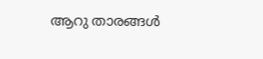ആറു താരങ്ങള്‍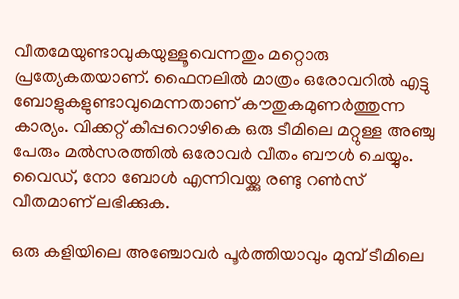വീതമേയുണ്ടാവുകയുള്ളൂവെന്നതും മറ്റൊരു പ്രത്യേകതയാണ്. ഫൈനലില്‍ മാത്രം ഒരോവറില്‍ എട്ടു ബോളുകളുണ്ടാവുമെന്നതാണ് കൗതുകമുണര്‍ത്തുന്ന കാര്യം. വിക്കറ്റ് കീപ്പറൊഴികെ ഒരു ടീമിലെ മറ്റുള്ള അഞ്ചു പേരും മല്‍സരത്തില്‍ ഒരോവര്‍ വീതം ബൗള്‍ ചെയ്യും. വൈഡ്, നോ ബോള്‍ എന്നിവയ്ക്കു രണ്ടു റണ്‍സ് വീതമാണ് ലഭിക്കുക.

ഒരു കളിയിലെ അഞ്ചോവര്‍ പൂര്‍ത്തിയാവും മുമ്പ് ടീമിലെ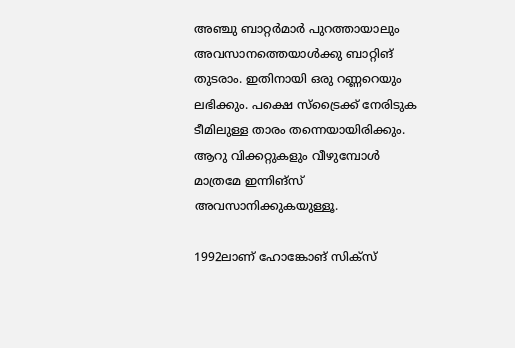അഞ്ചു ബാറ്റര്‍മാര്‍ പുറത്തായാലും അവസാനത്തെയാള്‍ക്കു ബാറ്റിങ് തുടരാം. ഇതിനായി ഒരു റണ്ണറെയും ലഭിക്കും. പക്ഷെ സ്‌ട്രൈക്ക് നേരിടുക ടീമിലുള്ള താരം തന്നെയായിരിക്കും. ആറു വിക്കറ്റുകളും വീഴുമ്പോള്‍ മാത്രമേ ഇന്നിങ്‌സ് അവസാനിക്കുകയുള്ളൂ.

1992ലാണ് ഹോങ്കോങ് സിക്‌സ്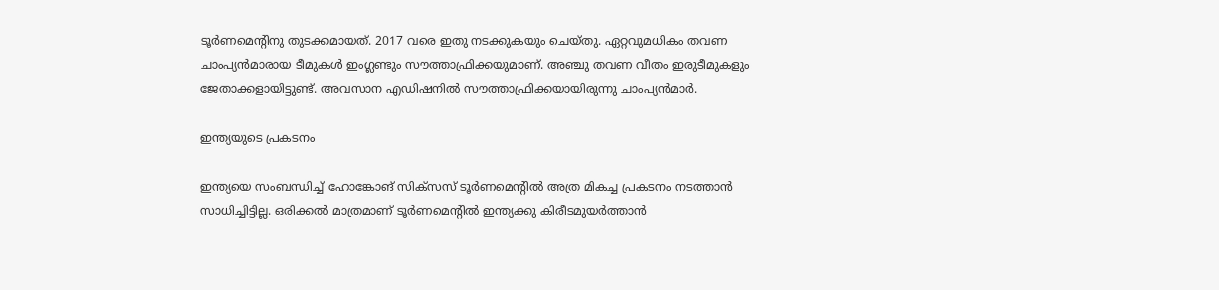ടൂര്‍ണമെന്റിനു തുടക്കമായത്. 2017 വരെ ഇതു നടക്കുകയും ചെയ്തു. ഏറ്റവുമധികം തവണ ചാംപ്യന്‍മാരായ ടീമുകള്‍ ഇംഗ്ലണ്ടും സൗത്താഫ്രിക്കയുമാണ്. അഞ്ചു തവണ വീതം ഇരുടീമുകളും ജേതാക്കളായിട്ടുണ്ട്. അവസാന എഡിഷനില്‍ സൗത്താഫ്രിക്കയായിരുന്നു ചാംപ്യന്‍മാര്‍.

ഇന്ത്യയുടെ പ്രകടനം

ഇന്ത്യയെ സംബന്ധിച്ച് ഹോങ്കോങ് സിക്‌സസ് ടൂര്‍ണമെന്റില്‍ അത്ര മികച്ച പ്രകടനം നടത്താന്‍ സാധിച്ചിട്ടില്ല. ഒരിക്കല്‍ മാത്രമാണ് ടൂര്‍ണമെന്റില്‍ ഇന്ത്യക്കു കിരീടമുയര്‍ത്താന്‍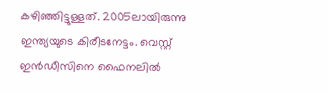കഴിഞ്ഞിട്ടുള്ളത്. 2005ലായിരുന്നു ഇന്ത്യയുടെ കിരീടനേട്ടം. വെസ്റ്റ് ഇന്‍ഡീസിനെ ഫൈനലില്‍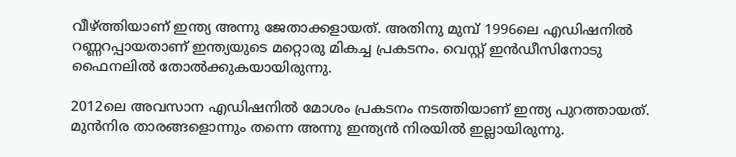വീഴ്ത്തിയാണ് ഇന്ത്യ അന്നു ജേതാക്കളായത്. അതിനു മുമ്പ് 1996ലെ എഡിഷനില്‍ റണ്ണറപ്പായതാണ് ഇന്ത്യയുടെ മറ്റൊരു മികച്ച പ്രകടനം. വെസ്റ്റ് ഇന്‍ഡീസിനോടു ഫൈനലില്‍ തോല്‍ക്കുകയായിരുന്നു.

2012ലെ അവസാന എഡിഷനില്‍ മോശം പ്രകടനം നടത്തിയാണ് ഇന്ത്യ പുറത്തായത്. മുന്‍നിര താരങ്ങളൊന്നും തന്നെ അന്നു ഇന്ത്യന്‍ നിരയില്‍ ഇല്ലായിരുന്നു.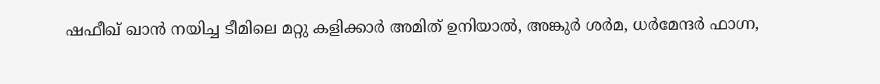ഷഫീഖ് ഖാന്‍ നയിച്ച ടീമിലെ മറ്റു കളിക്കാര്‍ അമിത് ഉനിയാല്‍, അങ്കുര്‍ ശര്‍മ, ധര്‍മേന്ദര്‍ ഫാഗ്ന,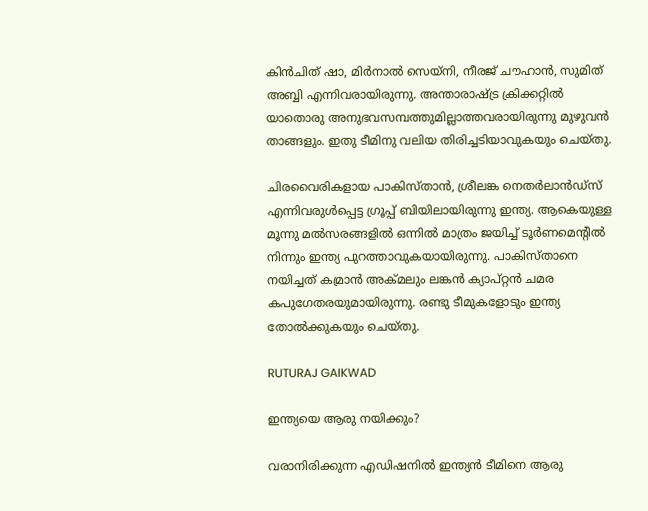കിന്‍ചിത് ഷാ, മിര്‍നാല്‍ സെയ്‌നി, നീരജ് ചൗഹാന്‍, സുമിത് അബ്ബി എന്നിവരായിരുന്നു. അന്താരാഷ്ട്ര ക്രിക്കറ്റില്‍ യാതൊരു അനുഭവസമ്പത്തുമില്ലാത്തവരായിരുന്നു മുഴുവന്‍ താങ്ങളും. ഇതു ടീമിനു വലിയ തിരിച്ചടിയാവുകയും ചെയ്തു.

ചിരവൈരികളായ പാകിസ്താന്‍, ശ്രീലങ്ക നെതര്‍ലാന്‍ഡ്‌സ് എന്നിവരുള്‍പ്പെട്ട ഗ്രൂപ്പ് ബിയിലായിരുന്നു ഇന്ത്യ. ആകെയുള്ള മൂന്നു മല്‍സരങ്ങളില്‍ ഒന്നില്‍ മാത്രം ജയിച്ച് ടൂര്‍ണമെന്റില്‍ നിന്നും ഇന്ത്യ പുറത്താവുകയായിരുന്നു. പാകിസ്താനെ നയിച്ചത് കമ്രാന്‍ അക്മലും ലങ്കന്‍ ക്യാപ്റ്റന്‍ ചമര കപുഗേതരയുമായിരുന്നു. രണ്ടു ടീമുകളോടും ഇന്ത്യ തോല്‍ക്കുകയും ചെയ്തു.

RUTURAJ GAIKWAD

ഇന്ത്യയെ ആരു നയിക്കും?

വരാനിരിക്കുന്ന എഡിഷനില്‍ ഇന്ത്യന്‍ ടീമിനെ ആരു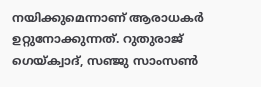നയിക്കുമെന്നാണ് ആരാധകര്‍ ഉറ്റുനോക്കുന്നത്. റുതുരാജ് ഗെയ്ക്വാദ്, സഞ്ജു സാംസണ്‍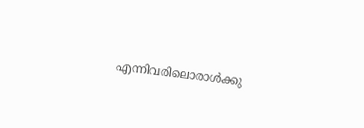എന്നിവരിലൊരാള്‍ക്കു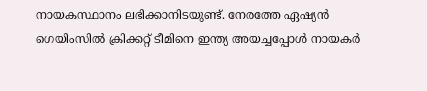നായകസ്ഥാനം ലഭിക്കാനിടയുണ്ട്. നേരത്തേ ഏഷ്യന്‍ ഗെയിംസില്‍ ക്രിക്കറ്റ് ടീമിനെ ഇന്ത്യ അയച്ചപ്പോള്‍ നായകര്‍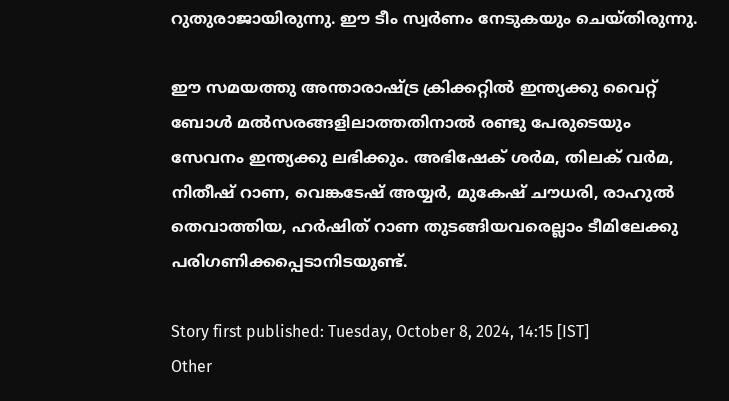റുതുരാജായിരുന്നു. ഈ ടീം സ്വര്‍ണം നേടുകയും ചെയ്തിരുന്നു.

ഈ സമയത്തു അന്താരാഷ്ട്ര ക്രിക്കറ്റില്‍ ഇന്ത്യക്കു വൈറ്റ് ബോള്‍ മല്‍സരങ്ങളിലാത്തതിനാല്‍ രണ്ടു പേരുടെയും സേവനം ഇന്ത്യക്കു ലഭിക്കും. അഭിഷേക് ശര്‍മ, തിലക് വര്‍മ, നിതീഷ് റാണ, വെങ്കടേഷ് അയ്യര്‍, മുകേഷ് ചൗധരി, രാഹുല്‍ തെവാത്തിയ, ഹര്‍ഷിത് റാണ തുടങ്ങിയവരെല്ലാം ടീമിലേക്കു പരിഗണിക്കപ്പെടാനിടയുണ്ട്.

Story first published: Tuesday, October 8, 2024, 14:15 [IST]
Other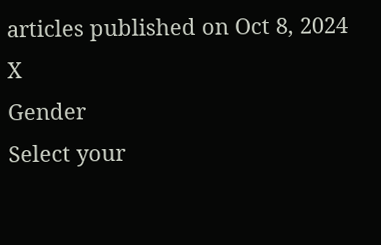articles published on Oct 8, 2024
X
Gender
Select your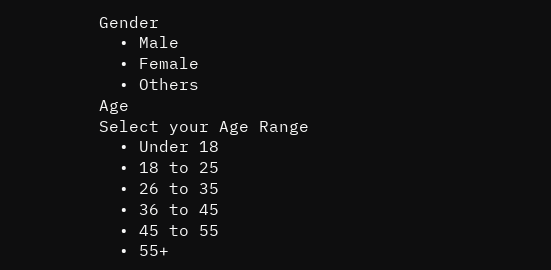Gender
  • Male
  • Female
  • Others
Age
Select your Age Range
  • Under 18
  • 18 to 25
  • 26 to 35
  • 36 to 45
  • 45 to 55
  • 55+